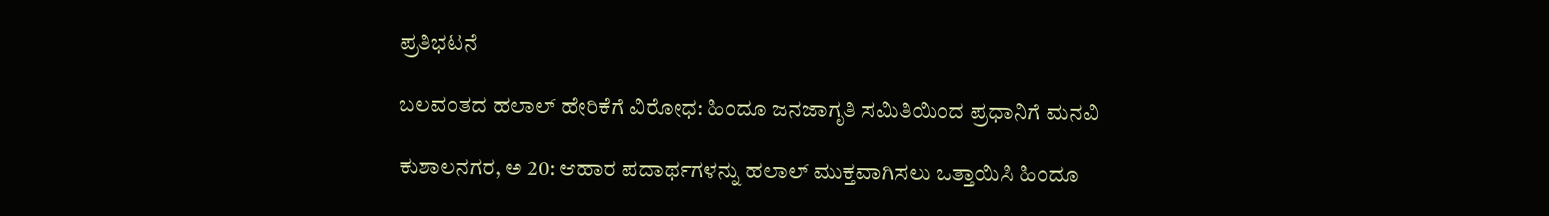ಪ್ರತಿಭಟನೆ

ಬಲವಂತದ ಹಲಾಲ್ ಹೇರಿಕೆಗೆ ವಿರೋಧ: ಹಿಂದೂ ಜನಜಾಗೃತಿ ಸಮಿತಿಯಿಂದ ಪ್ರಧಾನಿಗೆ ಮನವಿ

ಕುಶಾಲನಗರ, ಅ 20: ಆಹಾರ ಪದಾರ್ಥಗಳನ್ನು ಹಲಾಲ್ ಮುಕ್ತವಾಗಿಸಲು ಒತ್ತಾಯಿಸಿ ಹಿಂದೂ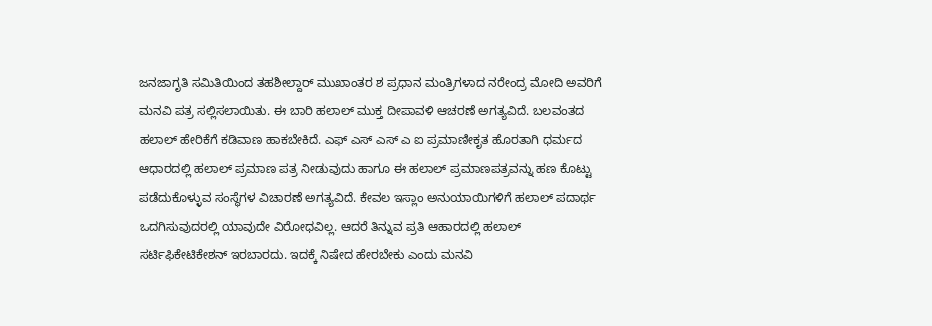ಜನಜಾಗೃತಿ ಸಮಿತಿಯಿಂದ ತಹಶೀಲ್ದಾರ್ ಮುಖಾಂತರ ಶ ಪ್ರಧಾನ ಮಂತ್ರಿಗಳಾದ ನರೇಂದ್ರ ಮೋದಿ ಅವರಿಗೆ ಮನವಿ ಪತ್ರ ಸಲ್ಲಿಸಲಾಯಿತು. ಈ ಬಾರಿ ಹಲಾಲ್ ಮುಕ್ತ ದೀಪಾವಳಿ ಆಚರಣೆ ಅಗತ್ಯವಿದೆ. ಬಲವಂತದ ಹಲಾಲ್ ಹೇರಿಕೆಗೆ ಕಡಿವಾಣ ಹಾಕಬೇಕಿದೆ. ಎಫ್ ಎಸ್ ಎಸ್ ಎ ಐ ಪ್ರಮಾಣೀಕೃತ ಹೊರತಾಗಿ ಧರ್ಮದ ಆಧಾರದಲ್ಲಿ ಹಲಾಲ್ ಪ್ರಮಾಣ ಪತ್ರ ನೀಡುವುದು ಹಾಗೂ ಈ ಹಲಾಲ್ ಪ್ರಮಾಣಪತ್ರವನ್ನು ಹಣ ಕೊಟ್ಟು ಪಡೆದುಕೊಳ್ಳುವ ಸಂಸ್ಥೆಗಳ ವಿಚಾರಣೆ ಅಗತ್ಯವಿದೆ. ಕೇವಲ‌ ಇಸ್ಲಾಂ‌ ಅನುಯಾಯಿಗಳಿಗೆ ಹಲಾಲ್ ಪದಾರ್ಥ ಒದಗಿಸುವುದರಲ್ಲಿ ಯಾವುದೇ ವಿರೋಧವಿಲ್ಲ. ಆದರೆ ತಿನ್ನುವ ಪ್ರತಿ ಆಹಾರದಲ್ಲಿ ಹಲಾಲ್ ಸರ್ಟಿಫಿಕೇಟಿಕೇಶನ್ ಇರಬಾರದು. ಇದಕ್ಕೆ ನಿಷೇದ ಹೇರಬೇಕು ಎಂದು ಮನವಿ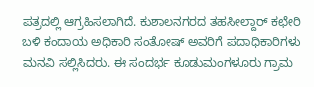ಪತ್ರದಲ್ಲಿ ಆಗ್ರಹಿಸಲಾಗಿದೆ. ಕುಶಾಲನಗರದ ತಹಸೀಲ್ದಾರ್ ಕಛೇರಿ ಬಳಿ ಕಂದಾಯ ಅಧಿಕಾರಿ ಸಂತೋಷ್ ಅವರಿಗೆ ಪದಾಧಿಕಾರಿಗಳು ಮನವಿ ಸಲ್ಲಿಸಿದರು. ಈ ಸಂದರ್ಭ ಕೂಡುಮಂಗಳೂರು ಗ್ರಾಮ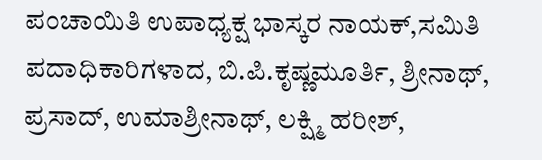ಪಂಚಾಯಿತಿ ಉಪಾಧ್ಯಕ್ಷ ಭಾಸ್ಕರ ನಾಯಕ್,ಸಮಿತಿ ಪದಾಧಿಕಾರಿಗಳಾದ, ಬಿ.ಪಿ.ಕೃಷ್ಣಮೂರ್ತಿ, ಶ್ರೀನಾಥ್, ಪ್ರಸಾದ್, ಉಮಾಶ್ರೀನಾಥ್, ಲಕ್ಷ್ಮಿ ಹರೀಶ್,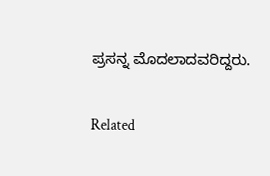ಪ್ರಸನ್ನ ಮೊದಲಾದವರಿದ್ದರು.

Related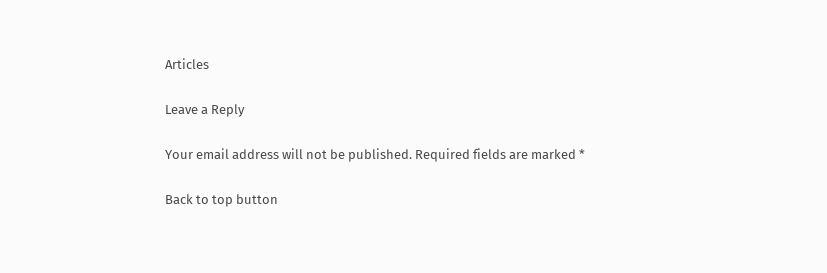Articles

Leave a Reply

Your email address will not be published. Required fields are marked *

Back to top button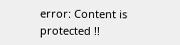error: Content is protected !!